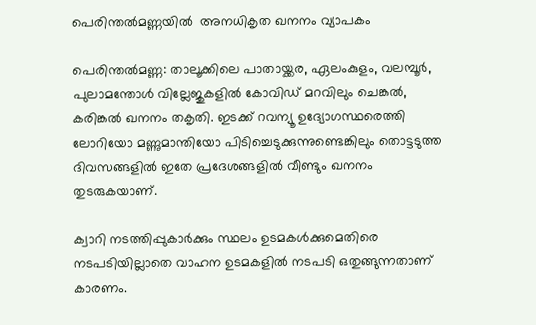പെരിന്തൽമണ്ണയിൽ  അനധികൃത ഖനനം വ്യാപകം

പെരിന്തൽമണ്ണ: താലൂക്കിലെ പാതായ്ക്കര, ഏലംകുളം, വലമ്പൂർ, പുലാമന്തോൾ വില്ലേജുകളിൽ കോവിഡ് മറവിലും ചെങ്കൽ, കരിങ്കൽ ഖനനം തകൃതി. ഇടക്ക് റവന്യൂ ഉദ്യോഗസ്ഥരെത്തി ലോറിയോ മണ്ണുമാന്തിയോ പിടിച്ചെടുക്കുന്നുണ്ടെങ്കിലും തൊട്ടടുത്ത ദിവസങ്ങളിൽ ഇതേ പ്രദേശങ്ങളിൽ വീണ്ടും ഖനനം തുടരുകയാണ്.

ക്വാറി നടത്തിപ്പുകാർക്കും സ്ഥലം ഉടമകൾക്കുമെതിരെ നടപടിയില്ലാതെ വാഹന ഉടമകളിൽ നടപടി ഒതുങ്ങുന്നതാണ് കാരണം.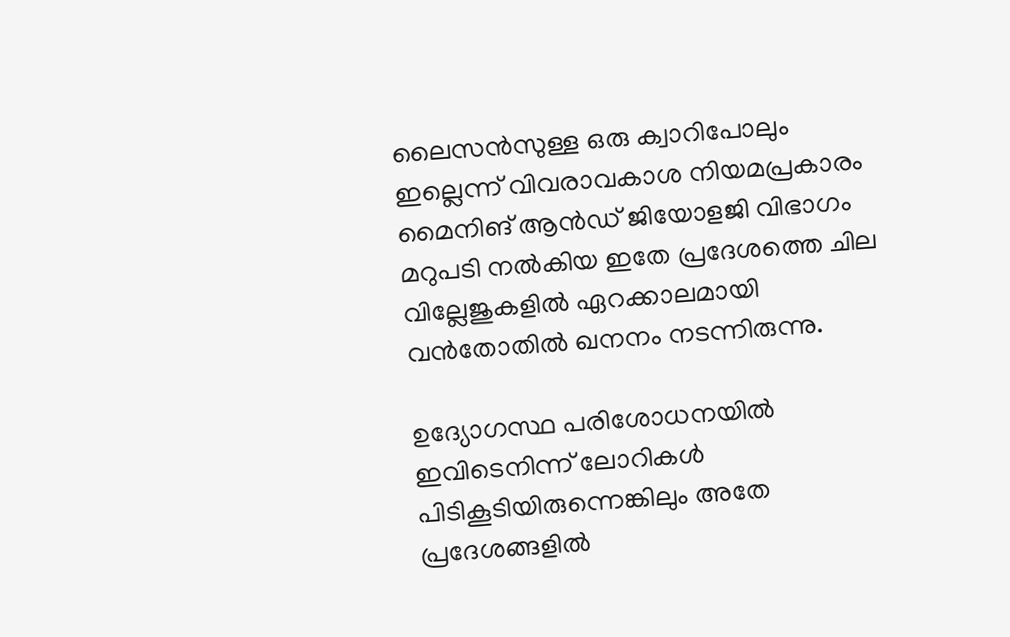ലൈസൻസുള്ള ഒരു ക്വാറിപോലും ഇല്ലെന്ന് വിവരാവകാശ നിയമപ്രകാരം മൈനിങ് ആൻഡ് ജിയോളജി വിഭാഗം മറുപടി നൽകിയ ഇതേ പ്രദേശത്തെ ചില വില്ലേജുകളിൽ ഏറക്കാലമായി വൻതോതിൽ ഖനനം നടന്നിരുന്നു.

ഉദ്യോഗസ്ഥ പരിശോധനയിൽ ഇവിടെനിന്ന് ലോറികൾ പിടികൂടിയിരുന്നെങ്കിലും അതേ പ്രദേശങ്ങളിൽ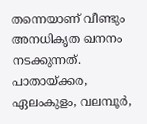തന്നെയാണ് വീണ്ടും അനധികൃത ഖനനം നടക്കുന്നത്. പാതായ്ക്കര, ഏലംകുളം, വലമ്പൂർ,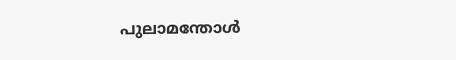പുലാമന്തോൾ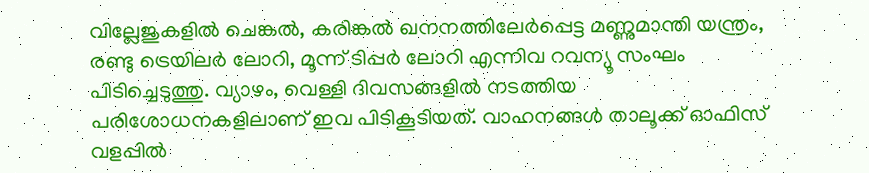വില്ലേജുകളിൽ ചെങ്കൽ, കരിങ്കൽ ഖനനത്തിലേർപ്പെട്ട മണ്ണുമാന്തി യന്ത്രം, രണ്ടു ട്രെയിലർ ലോറി, മൂന്ന് ടിപ്പർ ലോറി എന്നിവ റവന്യൂ സംഘം പിടിച്ചെടുത്തു. വ്യാഴം, വെള്ളി ദിവസങ്ങളിൽ നടത്തിയ പരിശോധനകളിലാണ് ഇവ പിടികൂടിയത്. വാഹനങ്ങൾ താലൂക്ക് ഓഫിസ് വളപ്പിൽ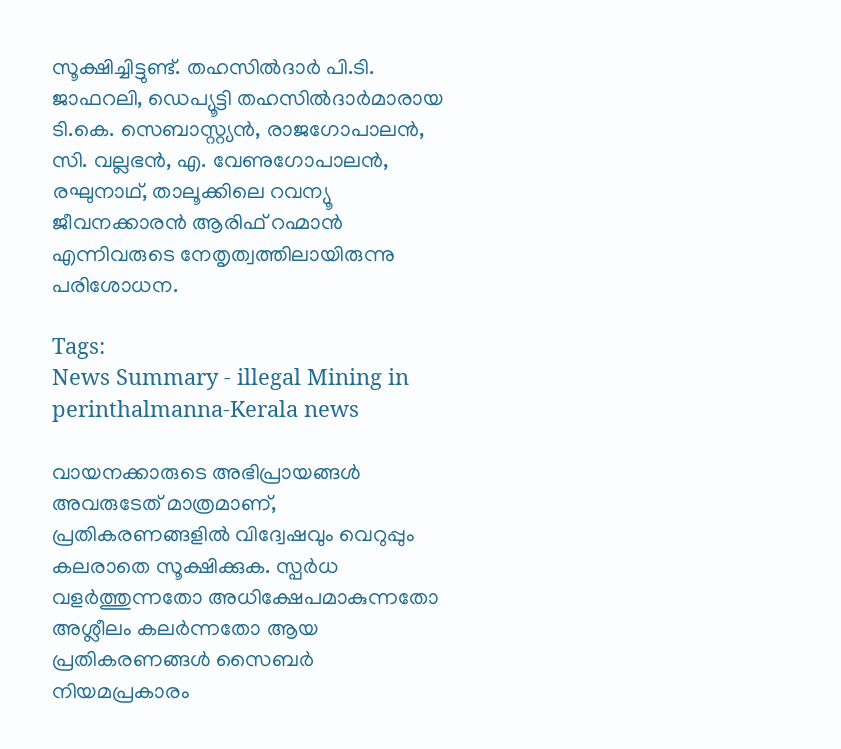സൂക്ഷിച്ചിട്ടുണ്ട്. തഹസിൽദാർ പി.ടി. ജാഫറലി, ഡെപ്യൂട്ടി തഹസിൽദാർമാരായ ടി.കെ. സെബാസ്റ്റ്യൻ, രാജഗോപാലൻ, സി. വല്ലഭൻ, എ. വേണുഗോപാലൻ, രഘുനാഥ്, താലൂക്കിലെ റവന്യൂ ജീവനക്കാരൻ ആരിഫ് റഹ്മാൻ എന്നിവരുടെ നേതൃത്വത്തിലായിരുന്നു പരിശോധന.

Tags:
News Summary - illegal Mining in perinthalmanna-Kerala news

വായനക്കാരുടെ അഭിപ്രായങ്ങള്‍ അവരുടേത് മാത്രമാണ്, പ്രതികരണങ്ങളിൽ വിദ്വേഷവും വെറുപ്പും കലരാതെ സൂക്ഷിക്കുക. സ്പർധ വളർത്തുന്നതോ അധിക്ഷേപമാകുന്നതോ അശ്ലീലം കലർന്നതോ ആയ പ്രതികരണങ്ങൾ സൈബർ നിയമപ്രകാരം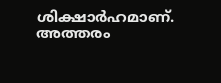ശിക്ഷാർഹമാണ്. അത്തരം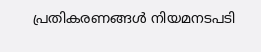പ്രതികരണങ്ങൾ നിയമനടപടി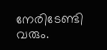നേരിടേണ്ടി വരും.